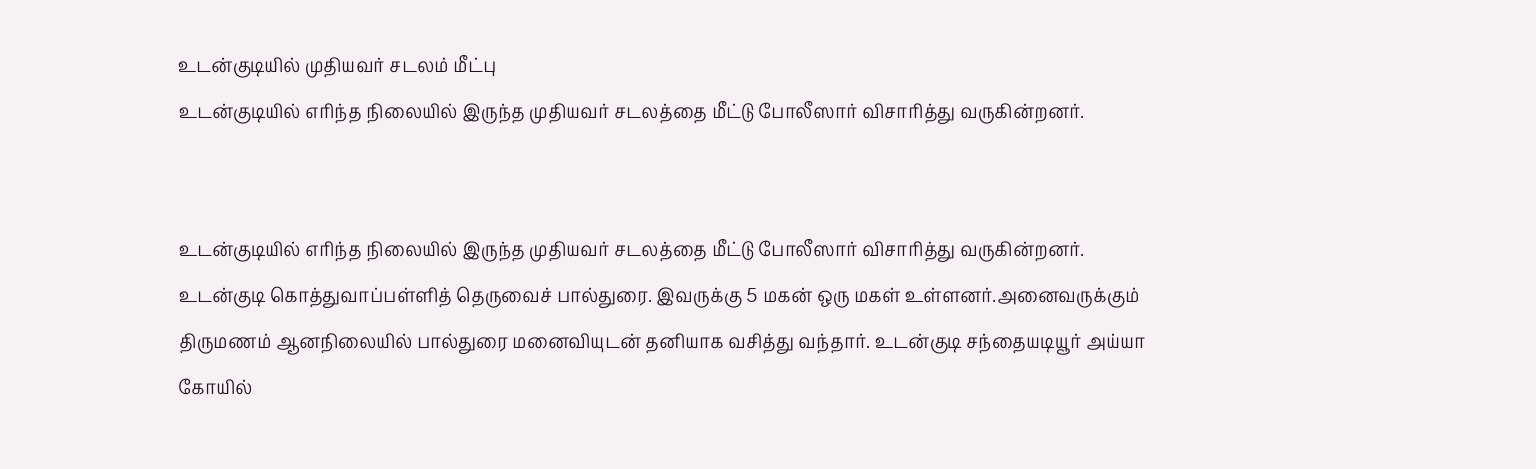உடன்குடியில் முதியவர் சடலம் மீட்பு
உடன்குடியில் எரிந்த நிலையில் இருந்த முதியவர் சடலத்தை மீட்டு போலீஸார் விசாரித்து வருகின்றனர்.


உடன்குடியில் எரிந்த நிலையில் இருந்த முதியவர் சடலத்தை மீட்டு போலீஸார் விசாரித்து வருகின்றனர்.
உடன்குடி கொத்துவாப்பள்ளித் தெருவைச் பால்துரை. இவருக்கு 5 மகன் ஒரு மகள் உள்ளனர்.அனைவருக்கும் திருமணம் ஆனநிலையில் பால்துரை மனைவியுடன் தனியாக வசித்து வந்தார். உடன்குடி சந்தையடியூர் அய்யா கோயில்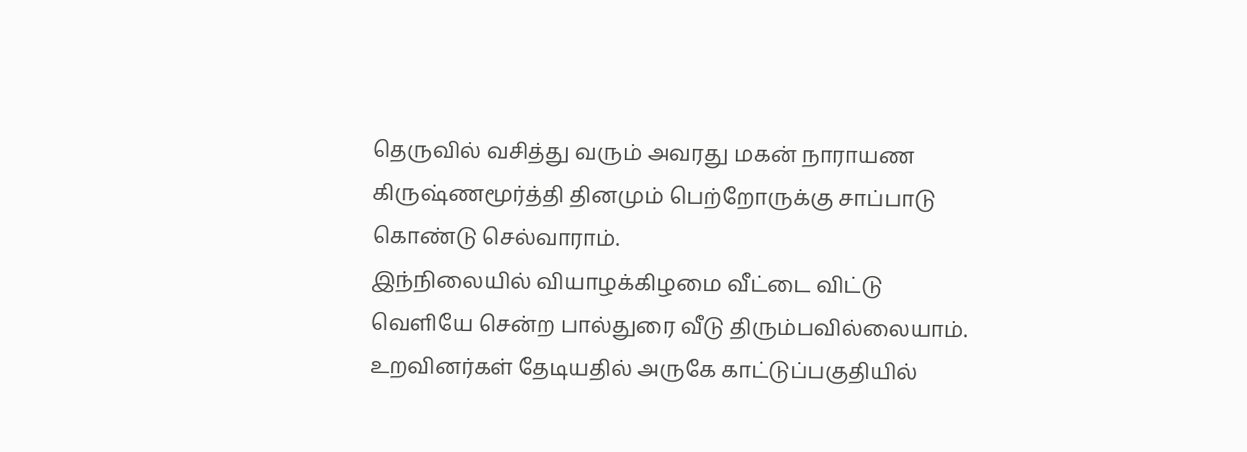தெருவில் வசித்து வரும் அவரது மகன் நாராயண கிருஷ்ணமூர்த்தி தினமும் பெற்றோருக்கு சாப்பாடு கொண்டு செல்வாராம்.
இந்நிலையில் வியாழக்கிழமை வீட்டை விட்டு வெளியே சென்ற பால்துரை வீடு திரும்பவில்லையாம். உறவினர்கள் தேடியதில் அருகே காட்டுப்பகுதியில்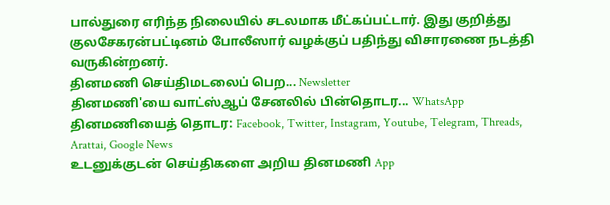பால்துரை எரிந்த நிலையில் சடலமாக மீட்கப்பட்டார். இது குறித்து குலசேகரன்பட்டினம் போலீஸார் வழக்குப் பதிந்து விசாரணை நடத்தி வருகின்றனர்.
தினமணி செய்திமடலைப் பெற... Newsletter
தினமணி'யை வாட்ஸ்ஆப் சேனலில் பின்தொடர... WhatsApp
தினமணியைத் தொடர: Facebook, Twitter, Instagram, Youtube, Telegram, Threads, Arattai, Google News
உடனுக்குடன் செய்திகளை அறிய தினமணி App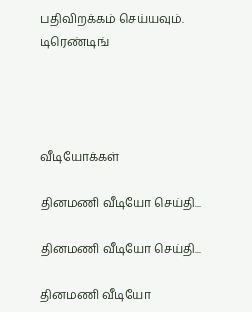பதிவிறக்கம் செய்யவும்.
டிரெண்டிங்




வீடியோக்கள்

தினமணி வீடியோ செய்தி...

தினமணி வீடியோ செய்தி...

தினமணி வீடியோ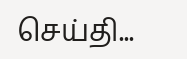செய்தி...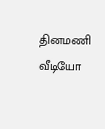தினமணி வீடியோ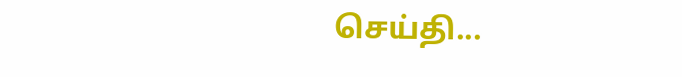செய்தி...